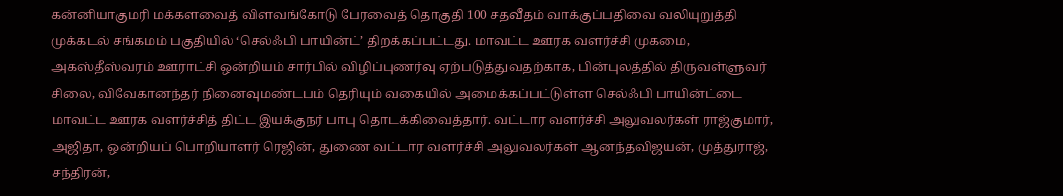கன்னியாகுமரி மக்களவைத் விளவங்கோடு பேரவைத் தொகுதி 100 சதவீதம் வாக்குப்பதிவை வலியுறுத்தி முக்கடல் சங்கமம் பகுதியில் ‘செல்ஃபி பாயின்ட்’ திறக்கப்பட்டது. மாவட்ட ஊரக வளர்ச்சி முகமை, அகஸ்தீஸ்வரம் ஊராட்சி ஒன்றியம் சார்பில் விழிப்புணர்வு ஏற்படுத்துவதற்காக, பின்புலத்தில் திருவள்ளுவர் சிலை, விவேகானந்தர் நினைவுமண்டபம் தெரியும் வகையில் அமைக்கப்பட்டுள்ள செல்ஃபி பாயின்ட்டை மாவட்ட ஊரக வளர்ச்சித் திட்ட இயக்குநர் பாபு தொடக்கிவைத்தார். வட்டார வளர்ச்சி அலுவலர்கள் ராஜ்குமார், அஜிதா, ஒன்றியப் பொறியாளர் ரெஜின், துணை வட்டார வளர்ச்சி அலுவலர்கள் ஆனந்தவிஜயன், முத்துராஜ், சந்திரன்,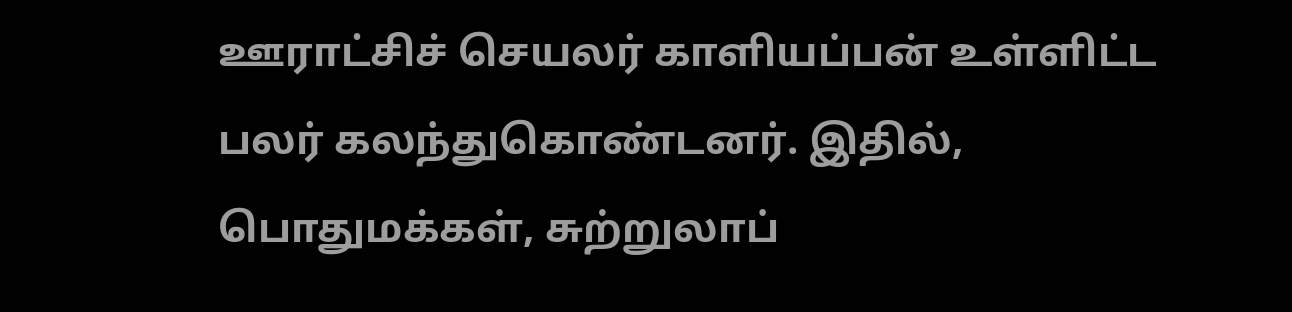ஊராட்சிச் செயலர் காளியப்பன் உள்ளிட்ட பலர் கலந்துகொண்டனர். இதில், பொதுமக்கள், சுற்றுலாப்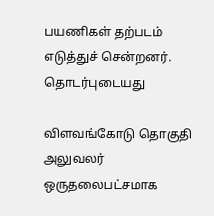பயணிகள் தற்படம் எடுத்துச் சென்றனர்.
தொடர்புடையது

விளவங்கோடு தொகுதி அலுவலர் ஒருதலைபட்சமாக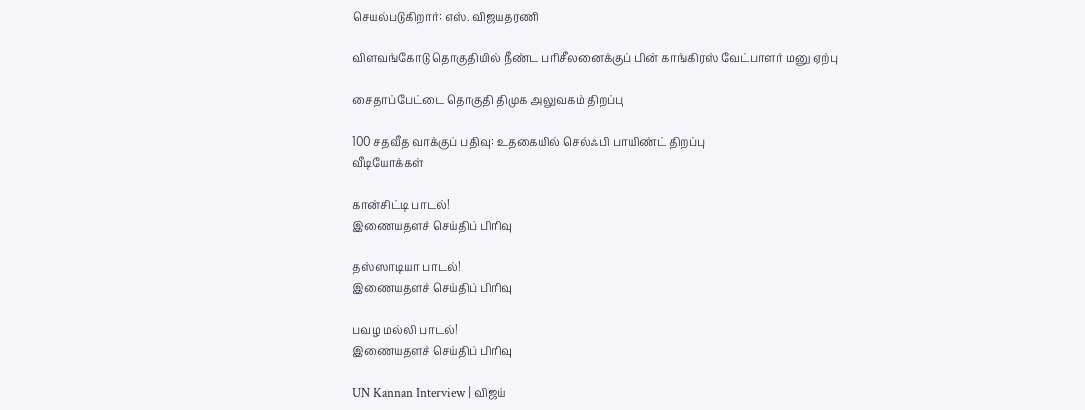செயல்படுகிறார்: எஸ். விஜயதரணி

விளவங்கோடு தொகுதியில் நீண்ட பரிசீலனைக்குப் பின் காங்கிரஸ் வேட்பாளர் மனு ஏற்பு

சைதாப்பேட்டை தொகுதி திமுக அலுவகம் திறப்பு

100 சதவீத வாக்குப் பதிவு: உதகையில் செல்ஃபி பாயிண்ட் திறப்பு
வீடியோக்கள்

கான்சிட்டி பாடல்!
இணையதளச் செய்திப் பிரிவு

தஸ்ஸாடியா பாடல்!
இணையதளச் செய்திப் பிரிவு

பவழ மல்லி பாடல்!
இணையதளச் செய்திப் பிரிவு

UN Kannan Interview | விஜய்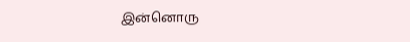இன்னொரு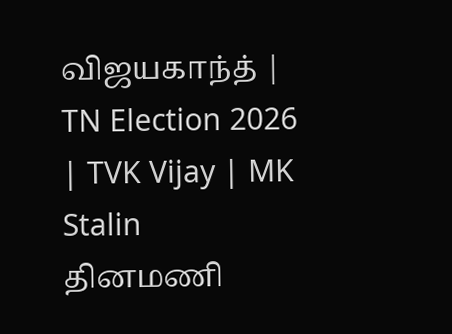விஜயகாந்த் | TN Election 2026 | TVK Vijay | MK Stalin
தினமணி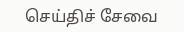செய்திச் சேவை